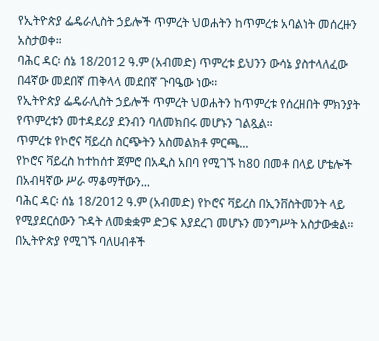የኢትዮጵያ ፌዴራሊስት ኃይሎች ጥምረት ህወሐትን ከጥምረቱ አባልነት መሰረዙን አስታወቀ።
ባሕር ዳር፡ ሰኔ 18/2012 ዓ.ም (አብመድ) ጥምረቱ ይህንን ውሳኔ ያስተላለፈው በ4ኛው መደበኛ ጠቅላላ መደበኛ ጉባዔው ነው፡፡
የኢትዮጵያ ፌዴራሊስት ኃይሎች ጥምረት ህወሐትን ከጥምረቱ የሰረዘበት ምክንያት የጥምረቱን መተዳደሪያ ደንብን ባለመክበሩ መሆኑን ገልጿል።
ጥምረቱ የኮሮና ቫይረስ ስርጭትን አስመልክቶ ምርጫ...
የኮሮና ቫይረስ ከተከሰተ ጀምሮ በአዲስ አበባ የሚገኙ ከ80 በመቶ በላይ ሆቴሎች በአብዛኛው ሥራ ማቆማቸውን...
ባሕር ዳር፡ ሰኔ 18/2012 ዓ.ም (አብመድ) የኮሮና ቫይረስ በኢንቨስትመንት ላይ የሚያደርሰውን ጉዳት ለመቋቋም ድጋፍ እያደረገ መሆኑን መንግሥት አስታውቋል፡፡
በኢትዮጵያ የሚገኙ ባለሀብቶች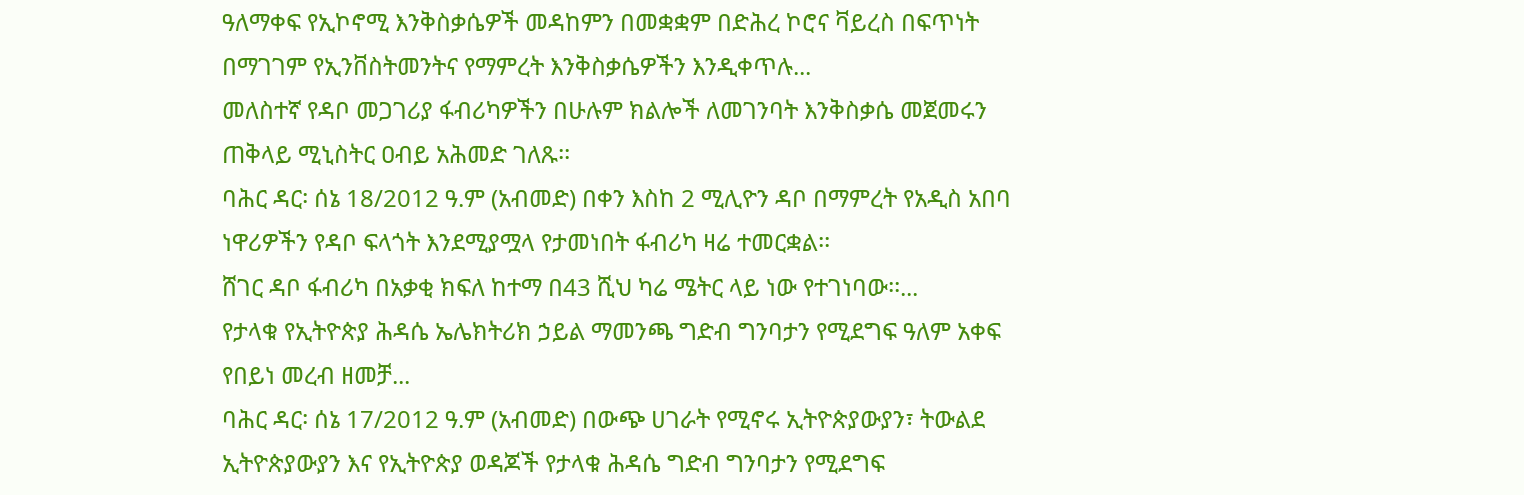ዓለማቀፍ የኢኮኖሚ እንቅስቃሴዎች መዳከምን በመቋቋም በድሕረ ኮሮና ቫይረስ በፍጥነት በማገገም የኢንቨስትመንትና የማምረት እንቅስቃሴዎችን እንዲቀጥሉ...
መለስተኛ የዳቦ መጋገሪያ ፋብሪካዎችን በሁሉም ክልሎች ለመገንባት እንቅስቃሴ መጀመሩን ጠቅላይ ሚኒስትር ዐብይ አሕመድ ገለጹ፡፡
ባሕር ዳር፡ ሰኔ 18/2012 ዓ.ም (አብመድ) በቀን እስከ 2 ሚሊዮን ዳቦ በማምረት የአዲስ አበባ ነዋሪዎችን የዳቦ ፍላጎት እንደሚያሟላ የታመነበት ፋብሪካ ዛሬ ተመርቋል፡፡
ሸገር ዳቦ ፋብሪካ በአቃቂ ክፍለ ከተማ በ43 ሺህ ካሬ ሜትር ላይ ነው የተገነባው፡፡...
የታላቁ የኢትዮጵያ ሕዳሴ ኤሌክትሪክ ኃይል ማመንጫ ግድብ ግንባታን የሚደግፍ ዓለም አቀፍ የበይነ መረብ ዘመቻ...
ባሕር ዳር፡ ሰኔ 17/2012 ዓ.ም (አብመድ) በውጭ ሀገራት የሚኖሩ ኢትዮጵያውያን፣ ትውልደ ኢትዮጵያውያን እና የኢትዮጵያ ወዳጆች የታላቁ ሕዳሴ ግድብ ግንባታን የሚደግፍ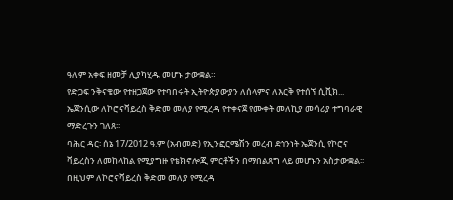ዓለም አቀፍ ዘመቻ ሊያካሂዱ መሆኑ ታውቋል።
የድጋፍ ንቅናቄው የተዘጋጀው የተባበሩት ኢትዮጵያውያን ለሰላምና ለእርቅ የተሰኘ ሲቪክ...
ኤጀንሲው ለኮሮናቫይረስ ቅድመ መለያ የሚረዳ የተቀናጀ የሙቀት መለኪያ መሳሪያ ተግባራዊ ማድረጉን ገለጸ፡፡
ባሕር ዳር፡ ሰኔ 17/2012 ዓ.ም (አብመድ) የኢንፎርሜሽን መረብ ደኅንነት ኤጀንሲ የኮሮና ቫይረስን ለመከላከል የሚያግዙ የቴክኖሎጂ ምርቶችን በማበልጸግ ላይ መሆኑን አስታውቋል፡፡
በዚህም ለኮሮናቫይረስ ቅድመ መለያ የሚረዳ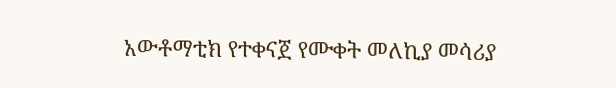አውቶማቲክ የተቀናጀ የሙቀት መለኪያ መሳሪያ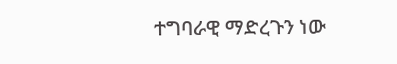ተግባራዊ ማድረጉን ነው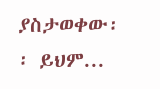ያስታወቀው፡፡ ይህም...